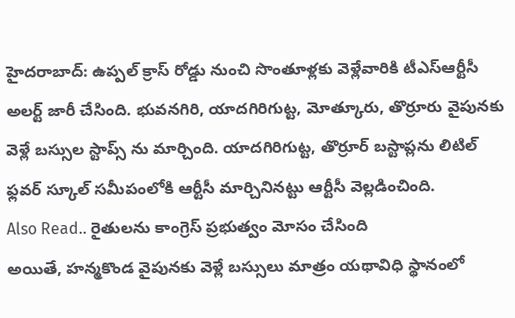హైదరాబాద్: ఉప్పల్ క్రాస్ రోడ్డు నుంచి సొంతూళ్లకు వెళ్లేవారికి టీఎస్ఆర్టీసీ అలర్ట్ జారీ చేసింది. భువనగిరి, యాదగిరిగుట్ట, మోత్కూరు, తొర్రూరు వైపునకు వెళ్లే బస్సుల స్టాప్స్ ను మార్చింది. యాదగిరిగుట్ట, తొర్రూర్ బస్టాప్లను లిటిల్ ఫ్లవర్ స్కూల్ సమీపంలోకి ఆర్టీసీ మార్చినినట్టు ఆర్టీసీ వెల్లడించింది.
Also Read.. రైతులను కాంగ్రెస్ ప్రభుత్వం మోసం చేసింది
అయితే, హన్మకొండ వైపునకు వెళ్లే బస్సులు మాత్రం యథావిధి స్థానంలో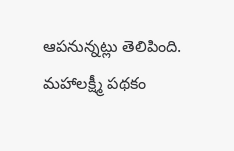ఆపనున్నట్లు తెలిపింది. మహాలక్ష్మీ పథకం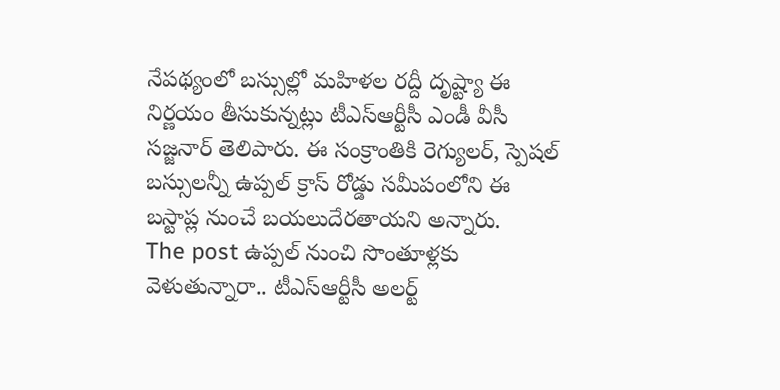నేపథ్యంలో బస్సుల్లో మహిళల రద్దీ దృష్ట్యా ఈ నిర్ణయం తీసుకున్నట్లు టీఎస్ఆర్టీసీ ఎండీ వీసీ సజ్జనార్ తెలిపారు. ఈ సంక్రాంతికి రెగ్యులర్, స్పెషల్ బస్సులన్నీ ఉప్పల్ క్రాస్ రోడ్డు సమీపంలోని ఈ బస్టాప్ల నుంచే బయలుదేరతాయని అన్నారు.
The post ఉప్పల్ నుంచి సొంతూళ్లకు వెళుతున్నారా.. టీఎస్ఆర్టీసీ అలర్ట్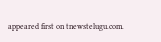appeared first on tnewstelugu.com.